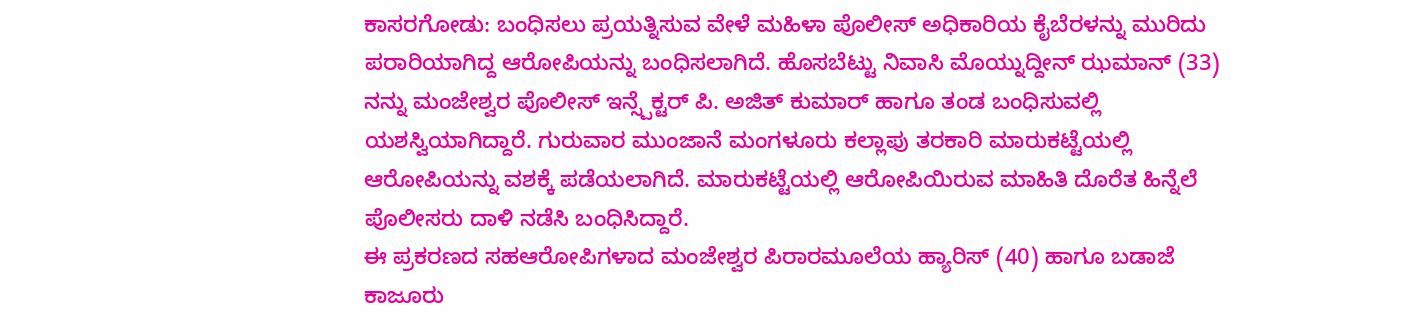ಕಾಸರಗೋಡು: ಬಂಧಿಸಲು ಪ್ರಯತ್ನಿಸುವ ವೇಳೆ ಮಹಿಳಾ ಪೊಲೀಸ್ ಅಧಿಕಾರಿಯ ಕೈಬೆರಳನ್ನು ಮುರಿದು ಪರಾರಿಯಾಗಿದ್ದ ಆರೋಪಿಯನ್ನು ಬಂಧಿಸಲಾಗಿದೆ. ಹೊಸಬೆಟ್ಟು ನಿವಾಸಿ ಮೊಯ್ನುದ್ದೀನ್ ಝಮಾನ್ (33) ನನ್ನು ಮಂಜೇಶ್ವರ ಪೊಲೀಸ್ ಇನ್ಸ್ಪೆಕ್ಟರ್ ಪಿ. ಅಜಿತ್ ಕುಮಾರ್ ಹಾಗೂ ತಂಡ ಬಂಧಿಸುವಲ್ಲಿ ಯಶಸ್ವಿಯಾಗಿದ್ದಾರೆ. ಗುರುವಾರ ಮುಂಜಾನೆ ಮಂಗಳೂರು ಕಲ್ಲಾಪು ತರಕಾರಿ ಮಾರುಕಟ್ಟೆಯಲ್ಲಿ ಆರೋಪಿಯನ್ನು ವಶಕ್ಕೆ ಪಡೆಯಲಾಗಿದೆ. ಮಾರುಕಟ್ಟೆಯಲ್ಲಿ ಆರೋಪಿಯಿರುವ ಮಾಹಿತಿ ದೊರೆತ ಹಿನ್ನೆಲೆ ಪೊಲೀಸರು ದಾಳಿ ನಡೆಸಿ ಬಂಧಿಸಿದ್ದಾರೆ.
ಈ ಪ್ರಕರಣದ ಸಹಆರೋಪಿಗಳಾದ ಮಂಜೇಶ್ವರ ಪಿರಾರಮೂಲೆಯ ಹ್ಯಾರಿಸ್ (40) ಹಾಗೂ ಬಡಾಜೆ ಕಾಜೂರು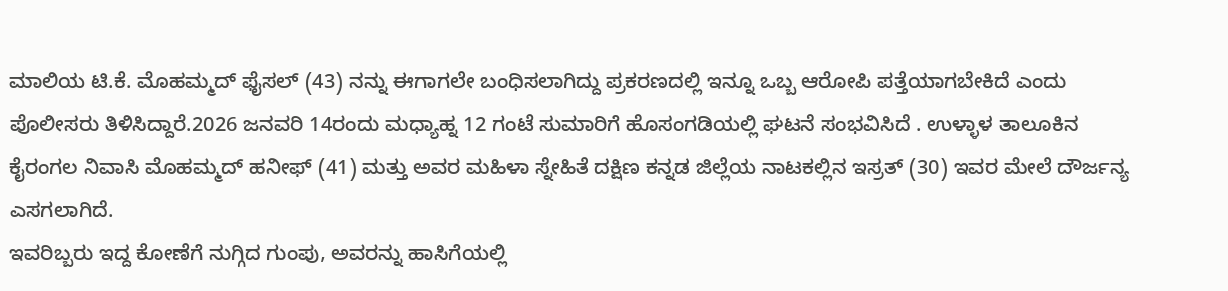ಮಾಲಿಯ ಟಿ.ಕೆ. ಮೊಹಮ್ಮದ್ ಫೈಸಲ್ (43) ನನ್ನು ಈಗಾಗಲೇ ಬಂಧಿಸಲಾಗಿದ್ದು ಪ್ರಕರಣದಲ್ಲಿ ಇನ್ನೂ ಒಬ್ಬ ಆರೋಪಿ ಪತ್ತೆಯಾಗಬೇಕಿದೆ ಎಂದು ಪೊಲೀಸರು ತಿಳಿಸಿದ್ದಾರೆ.2026 ಜನವರಿ 14ರಂದು ಮಧ್ಯಾಹ್ನ 12 ಗಂಟೆ ಸುಮಾರಿಗೆ ಹೊಸಂಗಡಿಯಲ್ಲಿ ಘಟನೆ ಸಂಭವಿಸಿದೆ . ಉಳ್ಳಾಳ ತಾಲೂಕಿನ ಕೈರಂಗಲ ನಿವಾಸಿ ಮೊಹಮ್ಮದ್ ಹನೀಫ್ (41) ಮತ್ತು ಅವರ ಮಹಿಳಾ ಸ್ನೇಹಿತೆ ದಕ್ಷಿಣ ಕನ್ನಡ ಜಿಲ್ಲೆಯ ನಾಟಕಲ್ಲಿನ ಇಸ್ರತ್ (30) ಇವರ ಮೇಲೆ ದೌರ್ಜನ್ಯ ಎಸಗಲಾಗಿದೆ.
ಇವರಿಬ್ಬರು ಇದ್ದ ಕೋಣೆಗೆ ನುಗ್ಗಿದ ಗುಂಪು, ಅವರನ್ನು ಹಾಸಿಗೆಯಲ್ಲಿ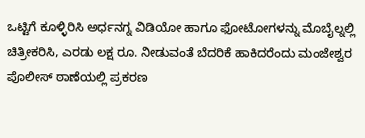ಒಟ್ಟಿಗೆ ಕೂಳ್ಳಿರಿಸಿ ಅರ್ಧನಗ್ನ ವಿಡಿಯೋ ಹಾಗೂ ಫೋಟೋಗಳನ್ನು ಮೊಬೈಲ್ನಲ್ಲಿ ಚಿತ್ರೀಕರಿಸಿ, ಎರಡು ಲಕ್ಷ ರೂ. ನೀಡುವಂತೆ ಬೆದರಿಕೆ ಹಾಕಿದರೆಂದು ಮಂಜೇಶ್ವರ ಪೊಲೀಸ್ ಠಾಣೆಯಲ್ಲಿ ಪ್ರಕರಣ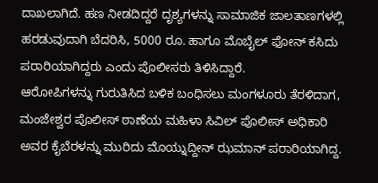ದಾಖಲಾಗಿದೆ. ಹಣ ನೀಡದಿದ್ದರೆ ದೃಶ್ಯಗಳನ್ನು ಸಾಮಾಜಿಕ ಜಾಲತಾಣಗಳಲ್ಲಿ ಹರಡುವುದಾಗಿ ಬೆದರಿಸಿ, 5000 ರೂ. ಹಾಗೂ ಮೊಬೈಲ್ ಫೋನ್ ಕಸಿದು ಪರಾರಿಯಾಗಿದ್ದರು ಎಂದು ಪೊಲೀಸರು ತಿಳಿಸಿದ್ದಾರೆ.
ಆರೋಪಿಗಳನ್ನು ಗುರುತಿಸಿದ ಬಳಿಕ ಬಂಧಿಸಲು ಮಂಗಳೂರು ತೆರಳಿದಾಗ, ಮಂಜೇಶ್ವರ ಪೊಲೀಸ್ ಠಾಣೆಯ ಮಹಿಳಾ ಸಿವಿಲ್ ಪೊಲೀಸ್ ಅಧಿಕಾರಿ ಅವರ ಕೈಬೆರಳನ್ನು ಮುರಿದು ಮೊಯ್ನುದ್ದೀನ್ ಝಮಾನ್ ಪರಾರಿಯಾಗಿದ್ದ.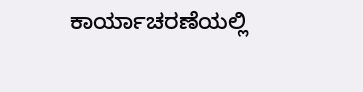ಕಾರ್ಯಾಚರಣೆಯಲ್ಲಿ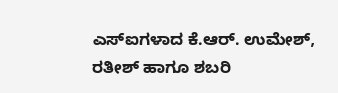ಎಸ್ಐಗಳಾದ ಕೆ.ಆರ್. ಉಮೇಶ್, ರತೀಶ್ ಹಾಗೂ ಶಬರಿ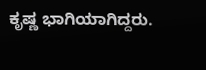ಕೃಷ್ಣ ಭಾಗಿಯಾಗಿದ್ದರು.